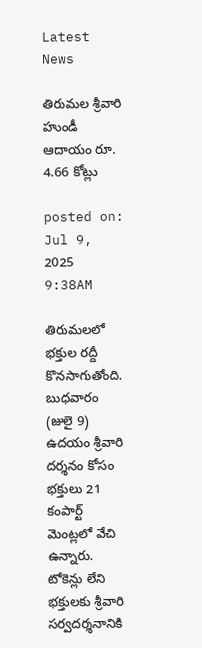Latest News

తిరుమల శ్రీవారి హుండీ ఆదాయం రూ. 4.66 కోట్లు

posted on: Jul 9, 2025 9:38AM

తిరుమలలో భక్తుల రద్దీ కొనసాగుతోంది. బుధవారం (జులై 9) ఉదయం శ్రీవారి దర్శనం కోసం భక్తులు 21 కంపార్ట్ మెంట్లలో వేచి ఉన్నారు. టోకెన్లు లేని భక్తులకు శ్రీవారి సర్వదర్శనానికి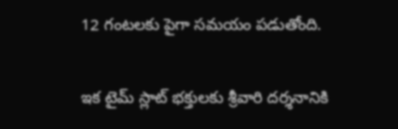12 గంటలకు పైగా సమయం పడుతోంది.

ఇక టైమ్ స్లాట్ భక్తులకు శ్రీవారి దర్శనానికి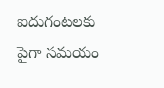ఐదుగంటలకు పైగా సమయం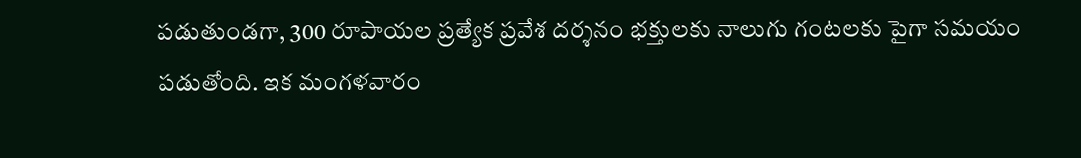పడుతుండగా, 300 రూపాయల ప్రత్యేక ప్రవేశ దర్శనం భక్తులకు నాలుగు గంటలకు పైగా సమయం పడుతోంది. ఇక మంగళవారం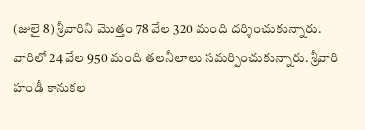(జులై 8) శ్రీవారిని మొత్తం 78 వేల 320 మంది దర్శించుకున్నారు. వారిలో 24 వేల 950 మంది తలనీలాలు సమర్పించుకున్నారు. శ్రీవారి హండీ కానుకల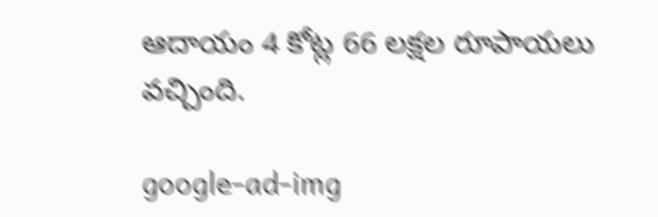ఆదాయం 4 కోట్ల 66 లక్షల రూపాయలు వచ్చింది.

google-ad-img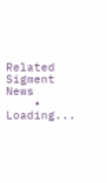Related Sigment News
    • Loading...